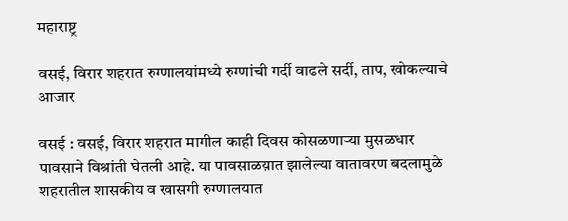महाराष्ट्र

वसई, विरार शहरात रुग्णालयांमध्ये रुग्णांची गर्दी वाढले सर्दी, ताप, खोकल्याचे आजार

वसई : वसई, विरार शहरात मागील काही दिवस कोसळणाऱ्या मुसळधार पावसाने विश्रांती घेतली आहे. या पावसाळय़ात झालेल्या वातावरण बदलामुळे शहरातील शासकीय व खासगी रुग्णालयात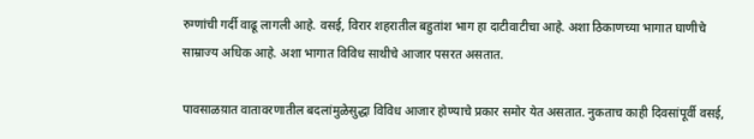रुग्णांची गर्दी वाढू लागली आहे. वसई, विरार शहरातील बहुतांश भाग हा दाटीवाटीचा आहे. अशा ठिकाणच्या भागात घाणीचे साम्राज्य अधिक आहे. अशा भागात विविध साथीचे आजार पसरत असतात.

पावसाळय़ात वातावरणातील बदलांमुळेसुद्धा विविध आजार होण्याचे प्रकार समोर येत असतात. नुकताच काही दिवसांपूर्वी वसई,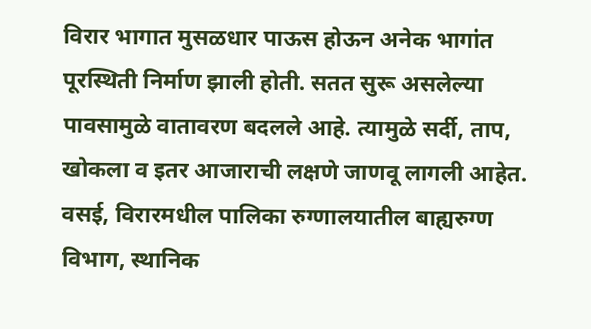विरार भागात मुसळधार पाऊस होऊन अनेक भागांत पूरस्थिती निर्माण झाली होती. सतत सुरू असलेल्या पावसामुळे वातावरण बदलले आहे. त्यामुळे सर्दी, ताप, खोकला व इतर आजाराची लक्षणे जाणवू लागली आहेत. वसई, विरारमधील पालिका रुग्णालयातील बाह्यरुग्ण विभाग, स्थानिक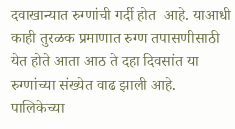दवाखान्यात रुग्णांची गर्दी होत  आहे. याआधी काही तुरळक प्रमाणात रुग्ण तपासणीसाठी येत होते आता आठ ते दहा दिवसांत या रुग्णांच्या संख्येत वाढ झाली आहे. पालिकेच्या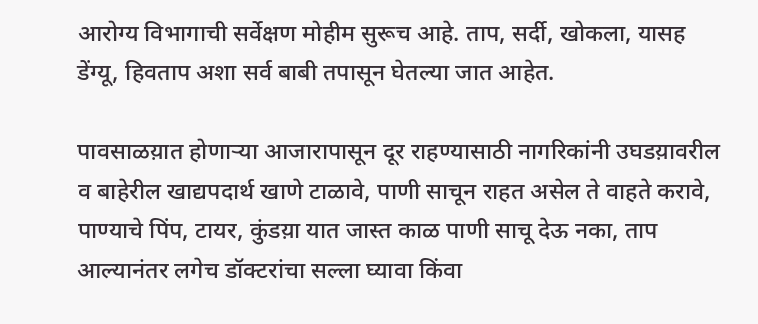आरोग्य विभागाची सर्वेक्षण मोहीम सुरूच आहे. ताप, सर्दी, खोकला, यासह डेंग्यू, हिवताप अशा सर्व बाबी तपासून घेतल्या जात आहेत.

पावसाळय़ात होणाऱ्या आजारापासून दूर राहण्यासाठी नागरिकांनी उघडय़ावरील व बाहेरील खाद्यपदार्थ खाणे टाळावे, पाणी साचून राहत असेल ते वाहते करावे, पाण्याचे पिंप, टायर, कुंडय़ा यात जास्त काळ पाणी साचू देऊ नका, ताप आल्यानंतर लगेच डॉक्टरांचा सल्ला घ्यावा किंवा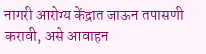नागरी आरोग्य केंद्रात जाऊन तपासणी करावी, असे आवाहन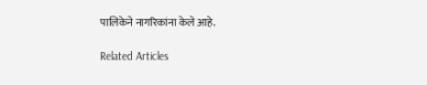पालिकेने नागरिकांना केले आहे.

Related Articles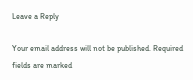Leave a Reply

Your email address will not be published. Required fields are marked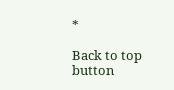*

Back to top button